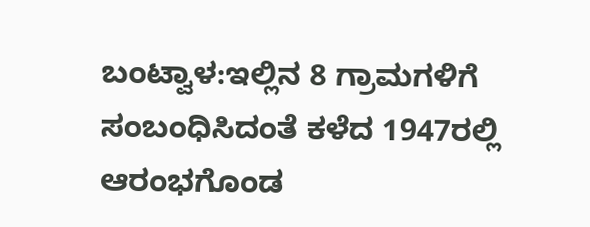ಬಂಟ್ವಾಳ:ಇಲ್ಲಿನ 8 ಗ್ರಾಮಗಳಿಗೆ ಸಂಬಂಧಿಸಿದಂತೆ ಕಳೆದ 1947ರಲ್ಲಿ ಆರಂಭಗೊಂಡ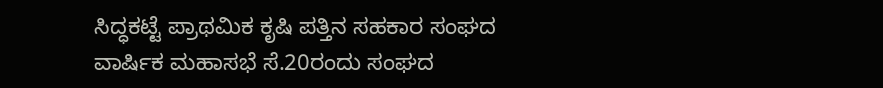ಸಿದ್ಧಕಟ್ಟೆ ಪ್ರಾಥಮಿಕ ಕೃಷಿ ಪತ್ತಿನ ಸಹಕಾರ ಸಂಘದ ವಾರ್ಷಿಕ ಮಹಾಸಭೆ ಸೆ.20ರಂದು ಸಂಘದ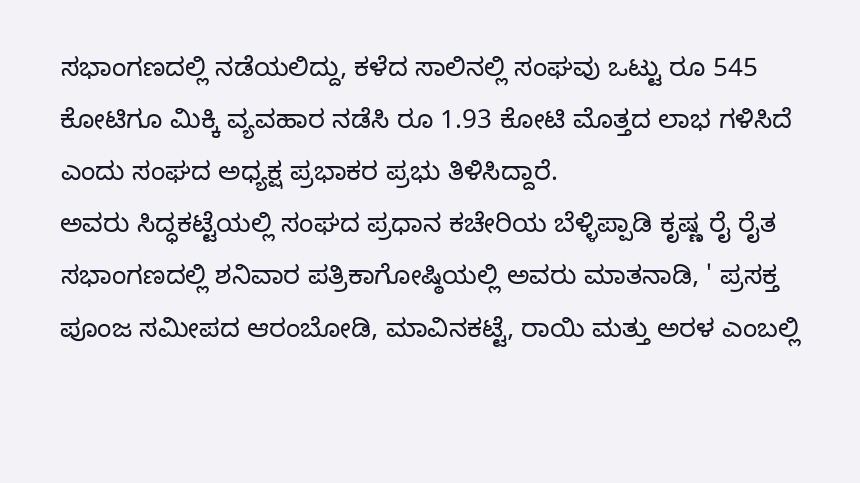ಸಭಾಂಗಣದಲ್ಲಿ ನಡೆಯಲಿದ್ದು, ಕಳೆದ ಸಾಲಿನಲ್ಲಿ ಸಂಘವು ಒಟ್ಟು ರೂ 545 ಕೋಟಿಗೂ ಮಿಕ್ಕಿ ವ್ಯವಹಾರ ನಡೆಸಿ ರೂ 1.93 ಕೋಟಿ ಮೊತ್ತದ ಲಾಭ ಗಳಿಸಿದೆ ಎಂದು ಸಂಘದ ಅಧ್ಯಕ್ಷ ಪ್ರಭಾಕರ ಪ್ರಭು ತಿಳಿಸಿದ್ದಾರೆ.
ಅವರು ಸಿದ್ಧಕಟ್ಟೆಯಲ್ಲಿ ಸಂಘದ ಪ್ರಧಾನ ಕಚೇರಿಯ ಬೆಳ್ಳಿಪ್ಪಾಡಿ ಕೃಷ್ಣ ರೈ ರೈತ ಸಭಾಂಗಣದಲ್ಲಿ ಶನಿವಾರ ಪತ್ರಿಕಾಗೋಷ್ಠಿಯಲ್ಲಿ ಅವರು ಮಾತನಾಡಿ, ' ಪ್ರಸಕ್ತ ಪೂಂಜ ಸಮೀಪದ ಆರಂಬೋಡಿ, ಮಾವಿನಕಟ್ಟೆ, ರಾಯಿ ಮತ್ತು ಅರಳ ಎಂಬಲ್ಲಿ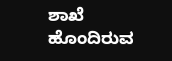ಶಾಖೆ ಹೊಂದಿರುವ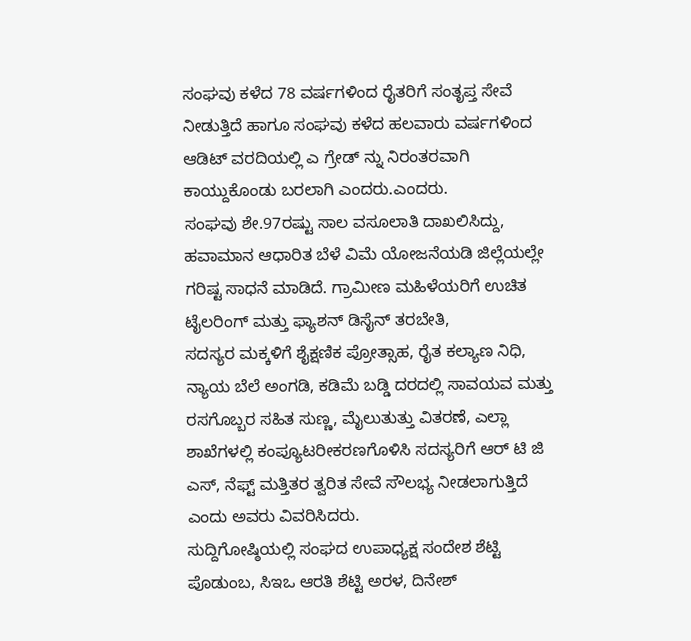ಸಂಘವು ಕಳೆದ 78 ವರ್ಷಗಳಿಂದ ರೈತರಿಗೆ ಸಂತೃಪ್ತ ಸೇವೆ ನೀಡುತ್ತಿದೆ ಹಾಗೂ ಸಂಘವು ಕಳೆದ ಹಲವಾರು ವರ್ಷಗಳಿಂದ ಆಡಿಟ್ ವರದಿಯಲ್ಲಿ ಎ ಗ್ರೇಡ್ ನ್ನು ನಿರಂತರವಾಗಿ ಕಾಯ್ದುಕೊಂಡು ಬರಲಾಗಿ ಎಂದರು.ಎಂದರು.
ಸಂಘವು ಶೇ.97ರಷ್ಟು ಸಾಲ ವಸೂಲಾತಿ ದಾಖಲಿಸಿದ್ದು, ಹವಾಮಾನ ಆಧಾರಿತ ಬೆಳೆ ವಿಮೆ ಯೋಜನೆಯಡಿ ಜಿಲ್ಲೆಯಲ್ಲೇ ಗರಿಷ್ಟ ಸಾಧನೆ ಮಾಡಿದೆ. ಗ್ರಾಮೀಣ ಮಹಿಳೆಯರಿಗೆ ಉಚಿತ ಟೈಲರಿಂಗ್ ಮತ್ತು ಫ್ಯಾಶನ್ ಡಿಸೈನ್ ತರಬೇತಿ,
ಸದಸ್ಯರ ಮಕ್ಕಳಿಗೆ ಶೈಕ್ಷಣಿಕ ಪ್ರೋತ್ಸಾಹ, ರೈತ ಕಲ್ಯಾಣ ನಿಧಿ, ನ್ಯಾಯ ಬೆಲೆ ಅಂಗಡಿ, ಕಡಿಮೆ ಬಡ್ಡಿ ದರದಲ್ಲಿ ಸಾವಯವ ಮತ್ತು ರಸಗೊಬ್ಬರ ಸಹಿತ ಸುಣ್ಣ, ಮೈಲುತುತ್ತು ವಿತರಣೆ, ಎಲ್ಲಾ ಶಾಖೆಗಳಲ್ಲಿ ಕಂಪ್ಯೂಟರೀಕರಣಗೊಳಿಸಿ ಸದಸ್ಯರಿಗೆ ಆರ್ ಟಿ ಜಿ ಎಸ್, ನೆಫ್ಟ್ ಮತ್ತಿತರ ತ್ವರಿತ ಸೇವೆ ಸೌಲಭ್ಯ ನೀಡಲಾಗುತ್ತಿದೆ ಎಂದು ಅವರು ವಿವರಿಸಿದರು.
ಸುದ್ದಿಗೋಷ್ಠಿಯಲ್ಲಿ ಸಂಘದ ಉಪಾಧ್ಯಕ್ಷ ಸಂದೇಶ ಶೆಟ್ಟಿ ಪೊಡುಂಬ, ಸಿಇಒ ಆರತಿ ಶೆಟ್ಟಿ ಅರಳ, ದಿನೇಶ್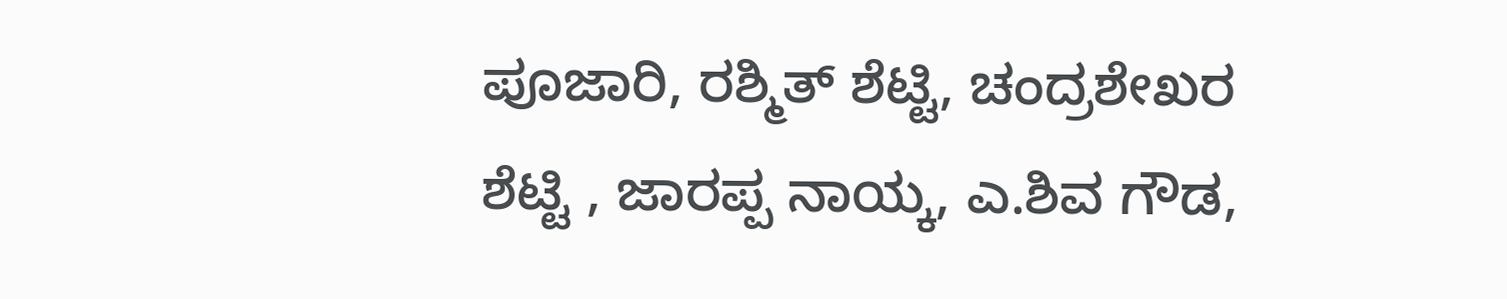ಪೂಜಾರಿ, ರಶ್ಮಿತ್ ಶೆಟ್ಟಿ, ಚಂದ್ರಶೇಖರ ಶೆಟ್ಟಿ , ಜಾರಪ್ಪ ನಾಯ್ಕ, ಎ.ಶಿವ ಗೌಡ,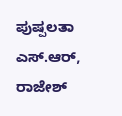ಪುಷ್ಪಲತಾ ಎಸ್.ಆರ್, ರಾಜೇಶ್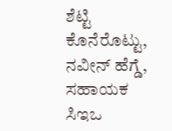ಶೆಟ್ಟಿ ಕೊನೆರೊಟ್ಟು, ನವೀನ್ ಹೆಗ್ಡೆ, ಸಹಾಯಕ ಸಿಇಒ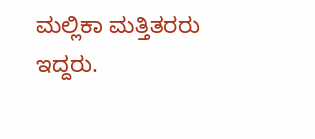ಮಲ್ಲಿಕಾ ಮತ್ತಿತರರು ಇದ್ದರು.